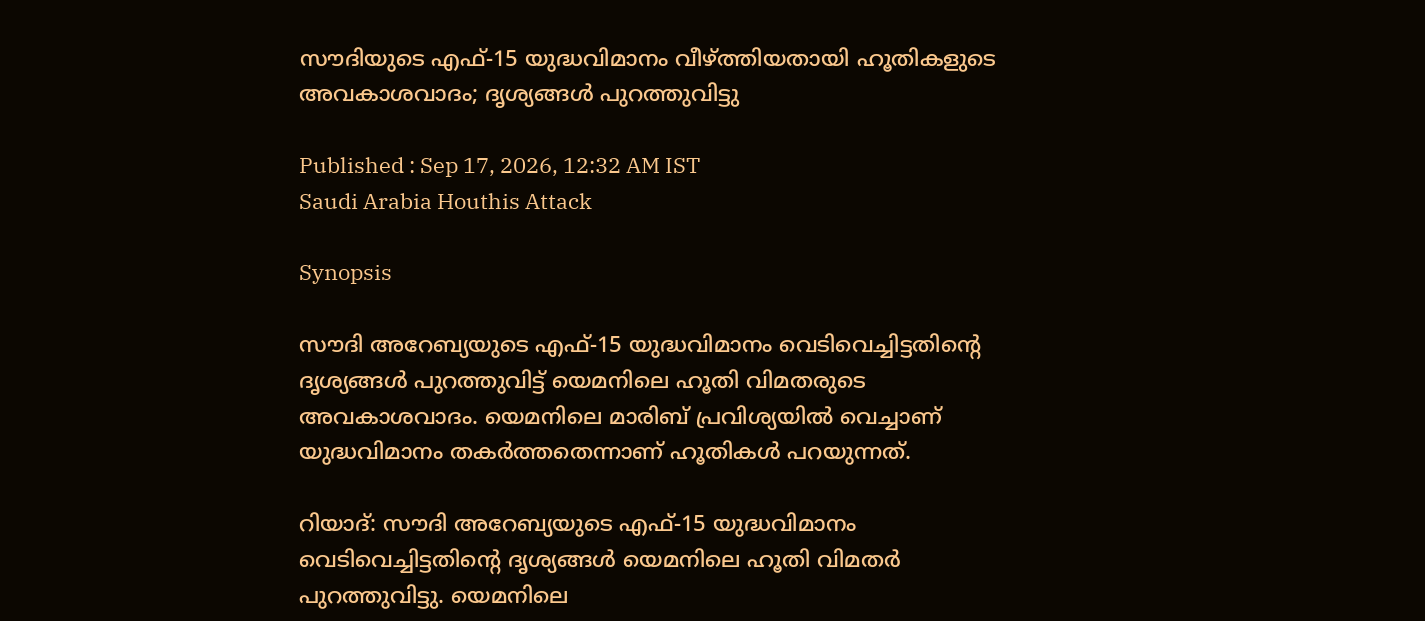സൗദിയുടെ എഫ്-15 യുദ്ധവിമാനം വീഴ്ത്തിയതായി ഹൂതികളുടെ അവകാശവാദം; ദൃശ്യങ്ങൾ പുറത്തുവിട്ടു

Published : Sep 17, 2026, 12:32 AM IST
Saudi Arabia Houthis Attack

Synopsis

സൗദി അറേബ്യയുടെ എഫ്-15 യുദ്ധവിമാനം വെടിവെച്ചിട്ടതിന്റെ ദൃശ്യങ്ങൾ പുറത്തുവിട്ട് യെമനിലെ ഹൂതി വിമതരുടെ അവകാശവാദം. യെമനിലെ മാരിബ് പ്രവിശ്യയിൽ വെച്ചാണ് യുദ്ധവിമാനം തകർത്തതെന്നാണ് ഹൂതികൾ പറയുന്നത്.

റിയാദ്: സൗദി അറേബ്യയുടെ എഫ്-15 യുദ്ധവിമാനം വെടിവെച്ചിട്ടതിന്റെ ദൃശ്യങ്ങൾ യെമനിലെ ഹൂതി വിമതർ പുറത്തുവിട്ടു. യെമനിലെ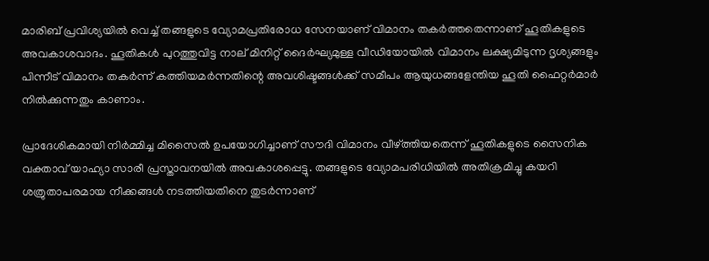മാരിബ് പ്രവിശ്യയിൽ വെച്ച് തങ്ങളുടെ വ്യോമപ്രതിരോധ സേനയാണ് വിമാനം തകർത്തതെന്നാണ് ഹൂതികളുടെ അവകാശവാദം. ഹൂതികൾ പുറത്തുവിട്ട നാല് മിനിറ്റ് ദൈർഘ്യമുള്ള വീഡിയോയിൽ വിമാനം ലക്ഷ്യമിടുന്ന ദൃശ്യങ്ങളും പിന്നീട് വിമാനം തകർന്ന് കത്തിയമർന്നതിന്റെ അവശിഷ്ടങ്ങൾക്ക് സമീപം ആയുധങ്ങളേന്തിയ ഹൂതി ഫൈറ്റർമാർ നിൽക്കുന്നതും കാണാം.

പ്രാദേശികമായി നിർമ്മിച്ച മിസൈൽ ഉപയോഗിച്ചാണ് സൗദി വിമാനം വീഴ്ത്തിയതെന്ന് ഹൂതികളുടെ സൈനിക വക്താവ് യാഹ്യാ സാരീ പ്രസ്താവനയിൽ അവകാശപ്പെട്ടു. തങ്ങളുടെ വ്യോമപരിധിയിൽ അതിക്രമിച്ചു കയറി ശത്രുതാപരമായ നീക്കങ്ങൾ നടത്തിയതിനെ തുടർന്നാണ്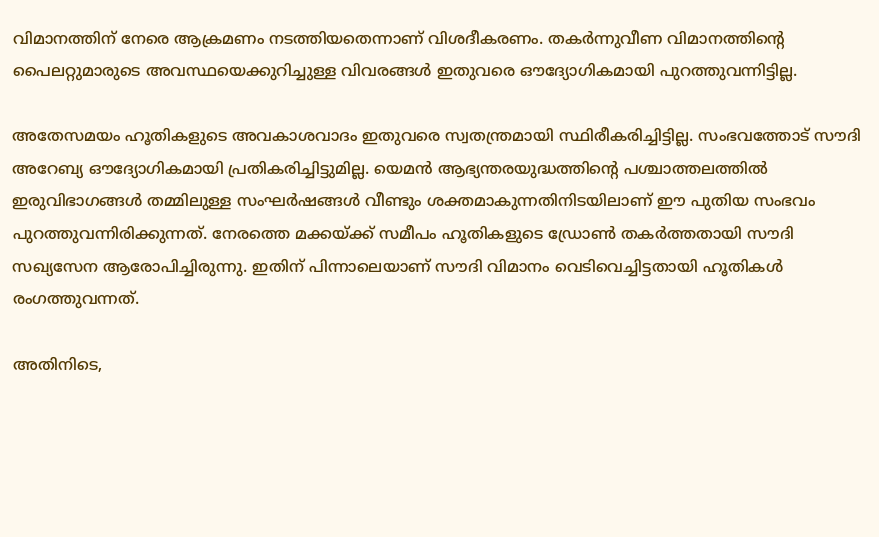വിമാനത്തിന് നേരെ ആക്രമണം നടത്തിയതെന്നാണ് വിശദീകരണം. തകർന്നുവീണ വിമാനത്തിന്റെ പൈലറ്റുമാരുടെ അവസ്ഥയെക്കുറിച്ചുള്ള വിവരങ്ങൾ ഇതുവരെ ഔദ്യോഗികമായി പുറത്തുവന്നിട്ടില്ല.

അതേസമയം ഹൂതികളുടെ അവകാശവാദം ഇതുവരെ സ്വതന്ത്രമായി സ്ഥിരീകരിച്ചിട്ടില്ല. സംഭവത്തോട് സൗദി അറേബ്യ ഔദ്യോഗികമായി പ്രതികരിച്ചിട്ടുമില്ല. യെമൻ ആഭ്യന്തരയുദ്ധത്തിന്റെ പശ്ചാത്തലത്തിൽ ഇരുവിഭാഗങ്ങൾ തമ്മിലുള്ള സംഘർഷങ്ങൾ വീണ്ടും ശക്തമാകുന്നതിനിടയിലാണ് ഈ പുതിയ സംഭവം പുറത്തുവന്നിരിക്കുന്നത്. നേരത്തെ മക്കയ്ക്ക് സമീപം ഹൂതികളുടെ ഡ്രോൺ തകർത്തതായി സൗദി സഖ്യസേന ആരോപിച്ചിരുന്നു. ഇതിന് പിന്നാലെയാണ് സൗദി വിമാനം വെടിവെച്ചിട്ടതായി ഹൂതികൾ രംഗത്തുവന്നത്.

അതിനിടെ,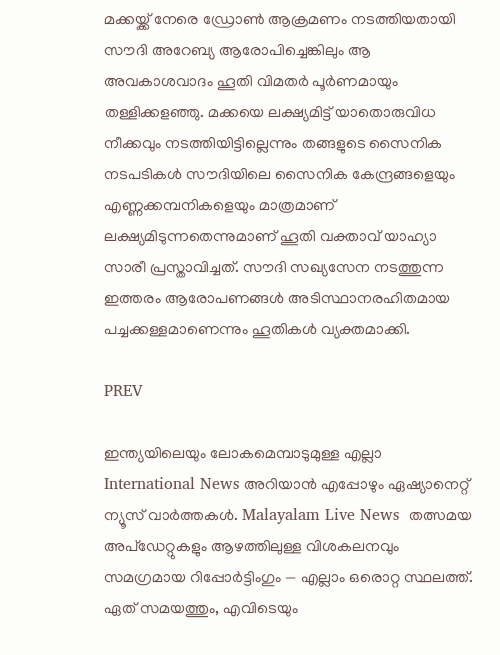മക്കയ്ക്ക് നേരെ ഡ്രോൺ ആക്രമണം നടത്തിയതായി സൗദി അറേബ്യ ആരോപിച്ചെങ്കിലും ആ അവകാശവാദം ഹൂതി വിമതർ പൂർണമായും തള്ളിക്കളഞ്ഞു. മക്കയെ ലക്ഷ്യമിട്ട് യാതൊരുവിധ നീക്കവും നടത്തിയിട്ടില്ലെന്നും തങ്ങളുടെ സൈനിക നടപടികൾ സൗദിയിലെ സൈനിക കേന്ദ്രങ്ങളെയും എണ്ണക്കമ്പനികളെയും മാത്രമാണ് ലക്ഷ്യമിടുന്നതെന്നുമാണ് ഹൂതി വക്താവ് യാഹ്യാ സാരീ പ്രസ്താവിച്ചത്. സൗദി സഖ്യസേന നടത്തുന്ന ഇത്തരം ആരോപണങ്ങൾ അടിസ്ഥാനരഹിതമായ പച്ചക്കള്ളമാണെന്നും ഹൂതികൾ വ്യക്തമാക്കി.

PREV

ഇന്ത്യയിലെയും ലോകമെമ്പാടുമുള്ള എല്ലാ International News അറിയാൻ എപ്പോഴും ഏഷ്യാനെറ്റ് ന്യൂസ് വാർത്തകൾ. Malayalam Live News  തത്സമയ അപ്‌ഡേറ്റുകളും ആഴത്തിലുള്ള വിശകലനവും സമഗ്രമായ റിപ്പോർട്ടിംഗും — എല്ലാം ഒരൊറ്റ സ്ഥലത്ത്. ഏത് സമയത്തും, എവിടെയും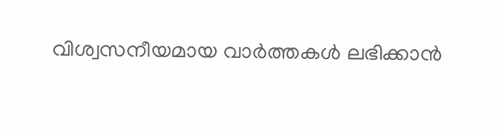വിശ്വസനീയമായ വാർത്തകൾ ലഭിക്കാൻ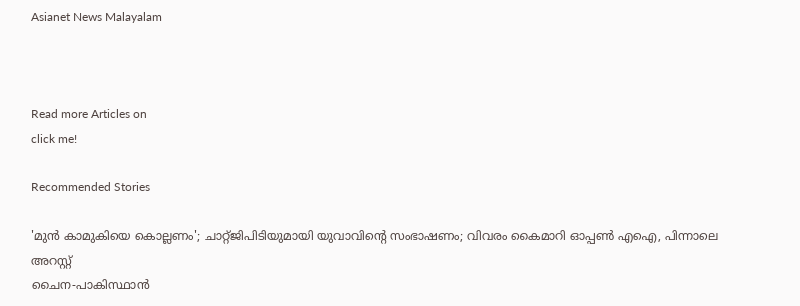Asianet News Malayalam



Read more Articles on
click me!

Recommended Stories

'മുൻ കാമുകിയെ കൊല്ലണം'; ചാറ്റ്ജിപിടിയുമായി യുവാവിന്റെ സംഭാഷണം; വിവരം കൈമാറി ഓപ്പൺ എഐ, പിന്നാലെ അറസ്റ്റ്
ചൈന-പാകിസ്ഥാൻ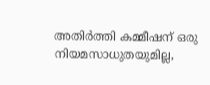അതിർത്തി കമ്മീഷന് ഒരു നിയമസാധുതയുമില്ല,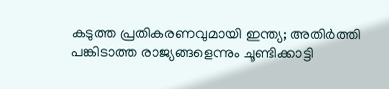കടുത്ത പ്രതികരണവുമായി ഇന്ത്യ; അതിർത്തി പങ്കിടാത്ത രാജ്യങ്ങളെന്നും ചൂണ്ടിക്കാട്ടി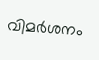വിമർശനം